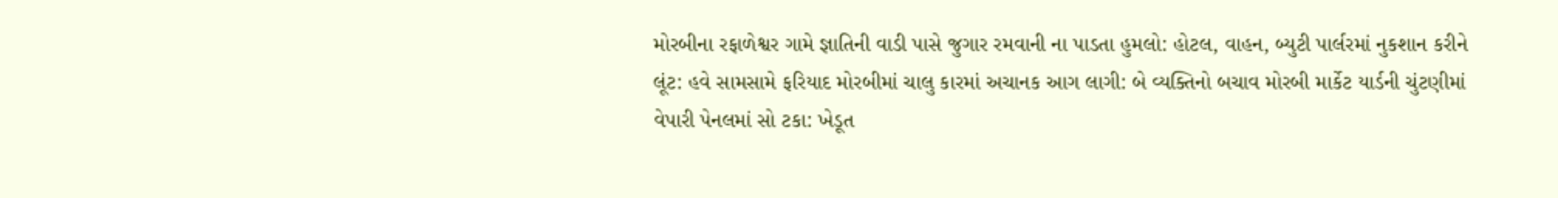મોરબીના રફાળેશ્વર ગામે જ્ઞાતિની વાડી પાસે જુગાર રમવાની ના પાડતા હુમલો: હોટલ, વાહન, બ્યુટી પાર્લરમાં નુકશાન કરીને લૂંટ: હવે સામસામે ફરિયાદ મોરબીમાં ચાલુ કારમાં અચાનક આગ લાગી: બે વ્યક્તિનો બચાવ મોરબી માર્કેટ યાર્ડની ચુંટણીમાં વેપારી પેનલમાં સો ટકા: ખેડૂત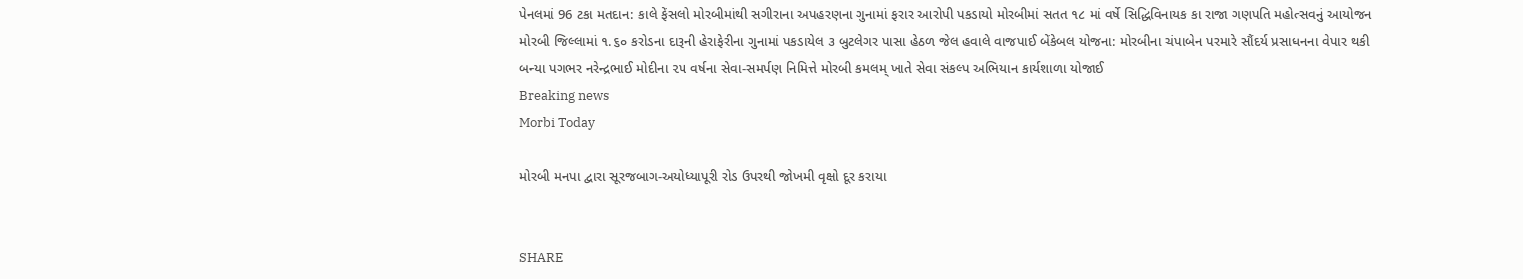પેનલમાં 96 ટકા મતદાન: કાલે ફેંસલો મોરબીમાંથી સગીરાના અપહરણના ગુનામાં ફરાર આરોપી પકડાયો મોરબીમાં સતત ૧૮ માં વર્ષે સિદ્ધિવિનાયક કા રાજા ગણપતિ મહોત્સવનું આયોજન મોરબી જિલ્લામાં ૧.૬૦ કરોડના દારૂની હેરાફેરીના ગુનામાં પકડાયેલ ૩ બુટલેગર પાસા હેઠળ જેલ હવાલે વાજપાઈ બેંકેબલ યોજના: મોરબીના ચંપાબેન પરમારે સૌંદર્ય પ્રસાધનના વેપાર થકી બન્યા પગભર નરેન્દ્રભાઈ મોદીના ૨૫ વર્ષના સેવા-સમર્પણ નિમિત્તે મોરબી કમલમ્ ખાતે સેવા સંકલ્પ અભિયાન કાર્યશાળા યોજાઈ
Breaking news
Morbi Today

મોરબી મનપા દ્વારા સૂરજબાગ-અયોધ્યાપૂરી રોડ ઉપરથી જોખમી વૃક્ષો દૂર કરાયા


SHARE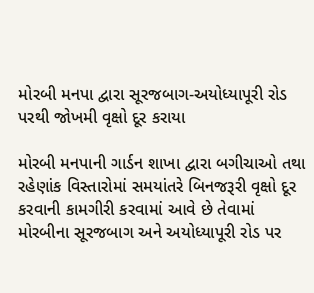મોરબી મનપા દ્વારા સૂરજબાગ-અયોધ્યાપૂરી રોડ પરથી જોખમી વૃક્ષો દૂર કરાયા

મોરબી મનપાની ગાર્ડન શાખા દ્વારા બગીચાઓ તથા રહેણાંક વિસ્તારોમાં સમયાંતરે બિનજરૂરી વૃક્ષો દૂર કરવાની કામગીરી કરવામાં આવે છે તેવામાં મોરબીના સૂરજબાગ અને અયોધ્યાપૂરી રોડ પર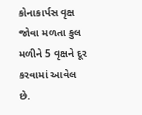કોનાકાર્પસ વૃક્ષ જોવા મળતા કુલ મળીને 5 વૃક્ષને દૂર કરવામાં આવેલ છે.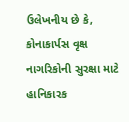ઉલેખનીય છે કે, કોનાકાર્પસ વૃક્ષ નાગરિકોની સુરક્ષા માટે હાનિકારક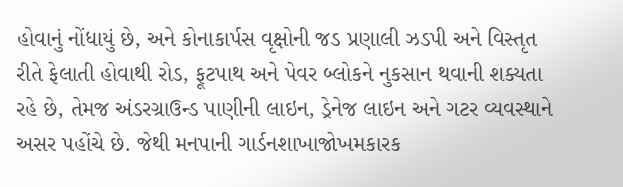હોવાનું નોંધાયું છે, અને કોનાકાર્પસ વૃક્ષોની જડ પ્રણાલી ઝડપી અને વિસ્તૃત રીતે ફેલાતી હોવાથી રોડ, ફૂટપાથ અને પેવર બ્લોકને નુકસાન થવાની શક્યતા રહે છે, તેમજ અંડરગ્રાઉન્ડ પાણીની લાઇન, ડ્રેનેજ લાઇન અને ગટર વ્યવસ્થાને અસર પહોંચે છે. જેથી મનપાની ગાર્ડનશાખાજોખમકારક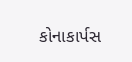કોનાકાર્પસ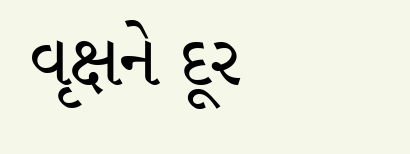વૃક્ષને દૂર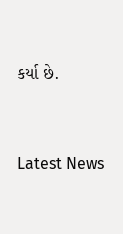કર્યા છે.




Latest News